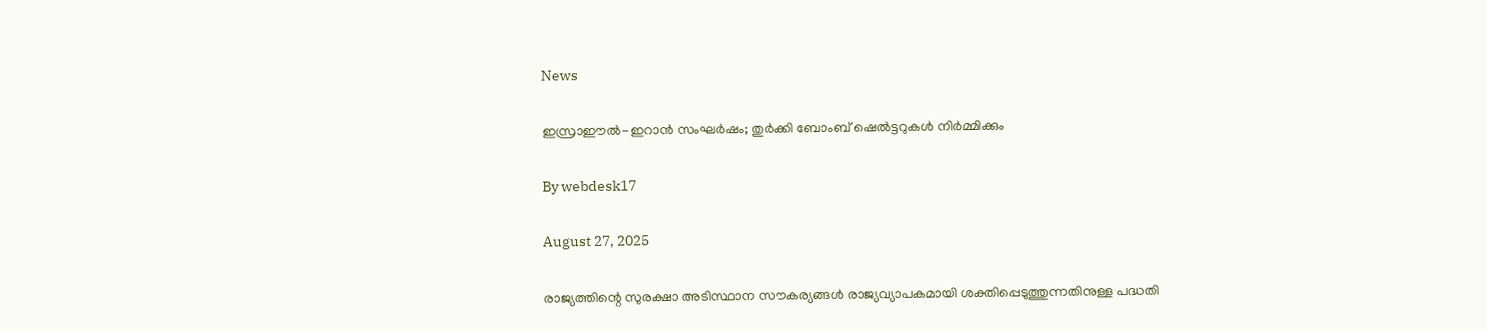News

ഇസ്രാഈല്‍-ഇറാന്‍ സംഘര്‍ഷം; തുര്‍ക്കി ബോംബ് ഷെല്‍ട്ടറുകള്‍ നിര്‍മ്മിക്കും

By webdesk17

August 27, 2025

രാജ്യത്തിന്റെ സുരക്ഷാ അടിസ്ഥാന സൗകര്യങ്ങള്‍ രാജ്യവ്യാപകമായി ശക്തിപ്പെടുത്തുന്നതിനുള്ള പദ്ധതി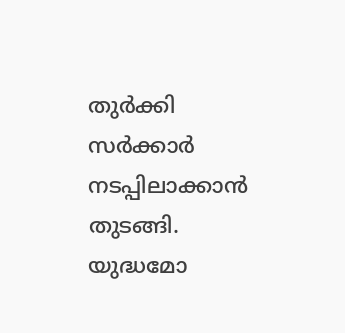തുര്‍ക്കി സര്‍ക്കാര്‍ നടപ്പിലാക്കാന്‍ തുടങ്ങി. യുദ്ധമോ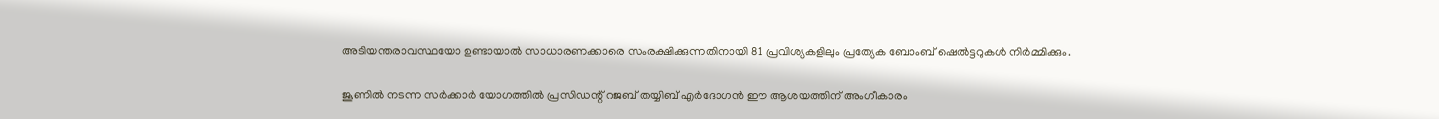അടിയന്തരാവസ്ഥയോ ഉണ്ടായാല്‍ സാധാരണക്കാരെ സംരക്ഷിക്കുന്നതിനായി 81 പ്രവിശ്യകളിലും പ്രത്യേക ബോംബ് ഷെല്‍ട്ടറുകള്‍ നിര്‍മ്മിക്കും.

ജൂണില്‍ നടന്ന സര്‍ക്കാര്‍ യോഗത്തില്‍ പ്രസിഡന്റ് റജബ് തയ്യിബ് എര്‍ദോഗന്‍ ഈ ആശയത്തിന് അംഗീകാരം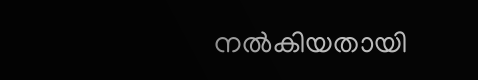നല്‍കിയതായി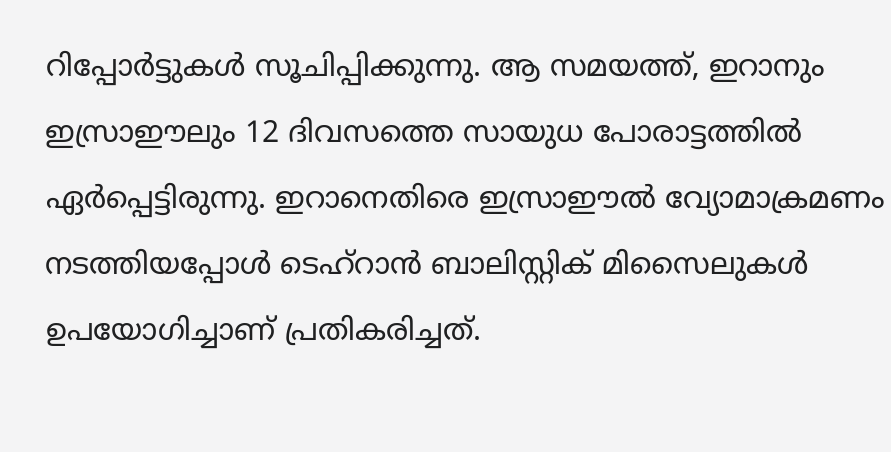റിപ്പോര്‍ട്ടുകള്‍ സൂചിപ്പിക്കുന്നു. ആ സമയത്ത്, ഇറാനും ഇസ്രാഈലും 12 ദിവസത്തെ സായുധ പോരാട്ടത്തില്‍ ഏര്‍പ്പെട്ടിരുന്നു. ഇറാനെതിരെ ഇസ്രാഈല്‍ വ്യോമാക്രമണം നടത്തിയപ്പോള്‍ ടെഹ്റാന്‍ ബാലിസ്റ്റിക് മിസൈലുകള്‍ ഉപയോഗിച്ചാണ് പ്രതികരിച്ചത്.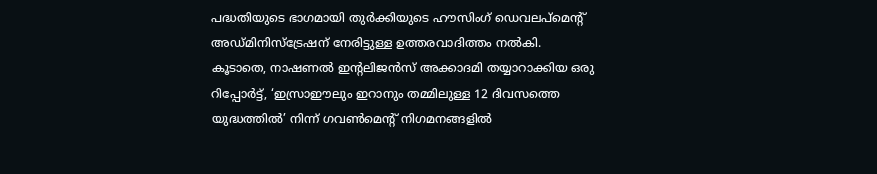പദ്ധതിയുടെ ഭാഗമായി തുര്‍ക്കിയുടെ ഹൗസിംഗ് ഡെവലപ്മെന്റ് അഡ്മിനിസ്ട്രേഷന് നേരിട്ടുള്ള ഉത്തരവാദിത്തം നല്‍കി. കൂടാതെ, നാഷണല്‍ ഇന്റലിജന്‍സ് അക്കാദമി തയ്യാറാക്കിയ ഒരു റിപ്പോര്‍ട്ട്, ‘ഇസ്രാഈലും ഇറാനും തമ്മിലുള്ള 12 ദിവസത്തെ യുദ്ധത്തില്‍’ നിന്ന് ഗവണ്‍മെന്റ് നിഗമനങ്ങളില്‍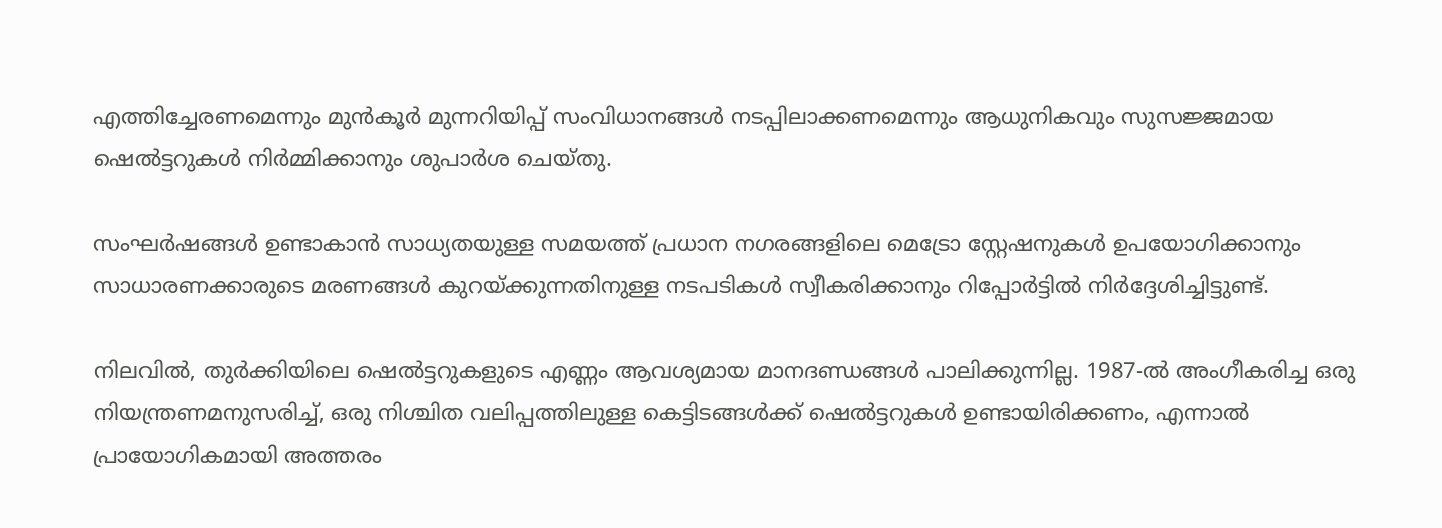എത്തിച്ചേരണമെന്നും മുന്‍കൂര്‍ മുന്നറിയിപ്പ് സംവിധാനങ്ങള്‍ നടപ്പിലാക്കണമെന്നും ആധുനികവും സുസജ്ജമായ ഷെല്‍ട്ടറുകള്‍ നിര്‍മ്മിക്കാനും ശുപാര്‍ശ ചെയ്തു.

സംഘര്‍ഷങ്ങള്‍ ഉണ്ടാകാന്‍ സാധ്യതയുള്ള സമയത്ത് പ്രധാന നഗരങ്ങളിലെ മെട്രോ സ്റ്റേഷനുകള്‍ ഉപയോഗിക്കാനും സാധാരണക്കാരുടെ മരണങ്ങള്‍ കുറയ്ക്കുന്നതിനുള്ള നടപടികള്‍ സ്വീകരിക്കാനും റിപ്പോര്‍ട്ടില്‍ നിര്‍ദ്ദേശിച്ചിട്ടുണ്ട്.

നിലവില്‍, തുര്‍ക്കിയിലെ ഷെല്‍ട്ടറുകളുടെ എണ്ണം ആവശ്യമായ മാനദണ്ഡങ്ങള്‍ പാലിക്കുന്നില്ല. 1987-ല്‍ അംഗീകരിച്ച ഒരു നിയന്ത്രണമനുസരിച്ച്, ഒരു നിശ്ചിത വലിപ്പത്തിലുള്ള കെട്ടിടങ്ങള്‍ക്ക് ഷെല്‍ട്ടറുകള്‍ ഉണ്ടായിരിക്കണം, എന്നാല്‍ പ്രായോഗികമായി അത്തരം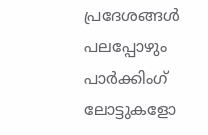പ്രദേശങ്ങള്‍ പലപ്പോഴും പാര്‍ക്കിംഗ് ലോട്ടുകളോ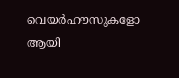വെയര്‍ഹൗസുകളോ ആയി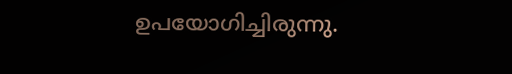ഉപയോഗിച്ചിരുന്നു.